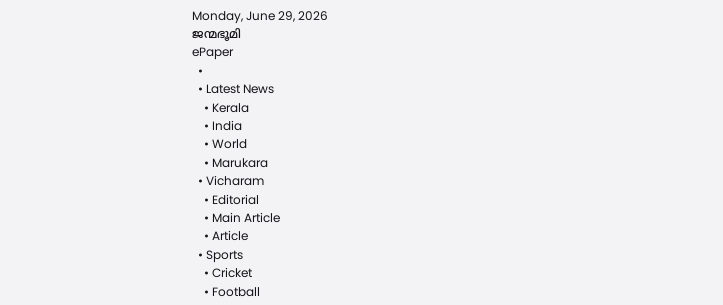Monday, June 29, 2026
ജന്മഭൂമി
ePaper
  •
  • Latest News
    • Kerala
    • India
    • World
    • Marukara
  • Vicharam
    • Editorial
    • Main Article
    • Article
  • Sports
    • Cricket
    • Football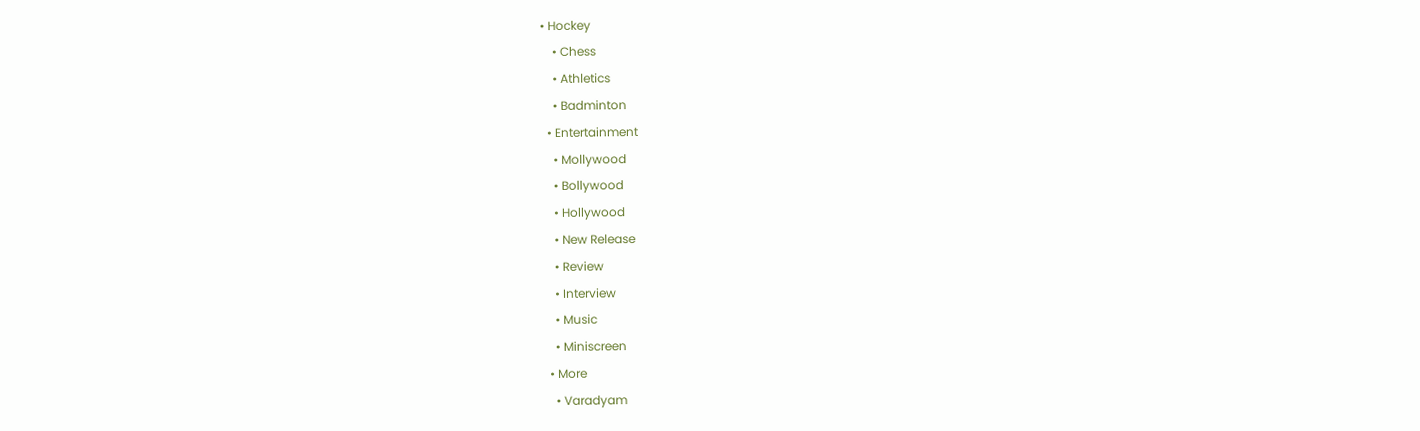• Hockey
    • Chess
    • Athletics
    • Badminton
  • Entertainment
    • Mollywood
    • Bollywood
    • Hollywood
    • New Release
    • Review
    • Interview
    • Music
    • Miniscreen
  • More
    • Varadyam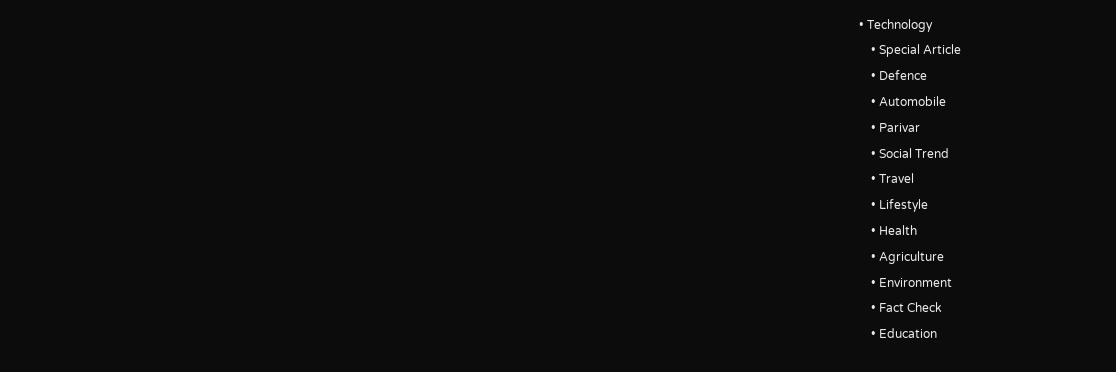• Technology
    • Special Article
    • Defence
    • Automobile
    • Parivar
    • Social Trend
    • Travel
    • Lifestyle
    • Health
    • Agriculture
    • Environment
    • Fact Check
    • Education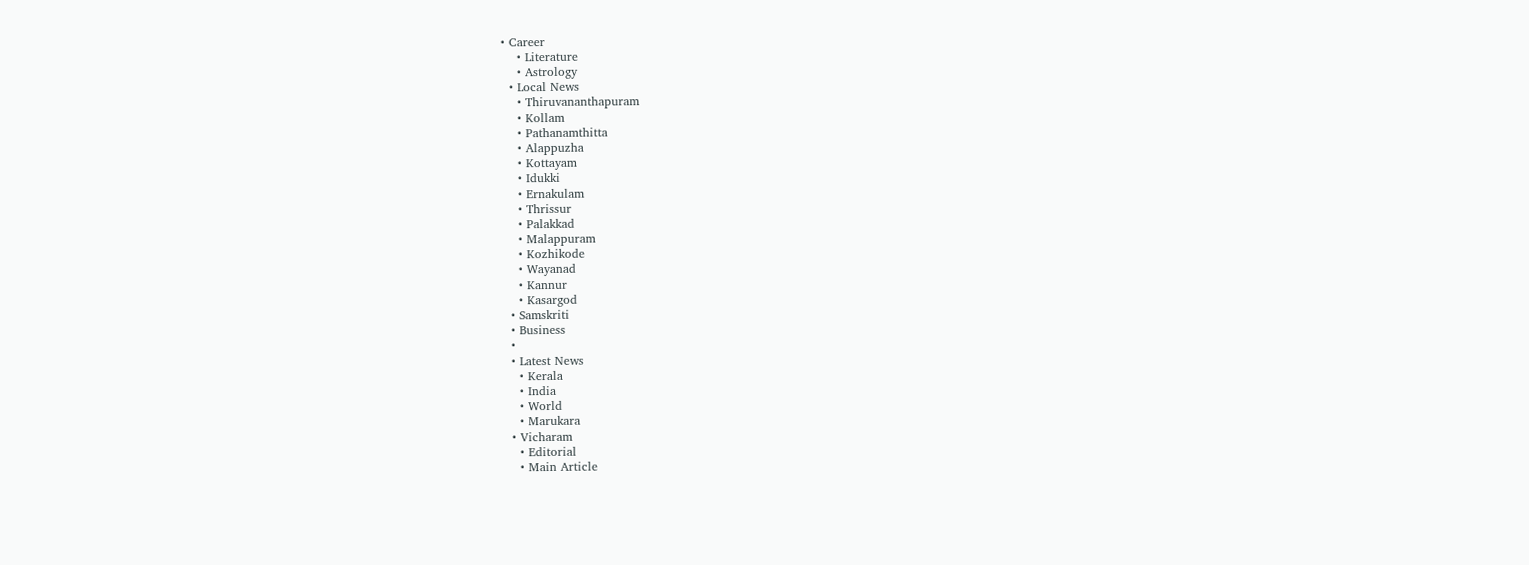• Career
    • Literature
    • Astrology
  • Local News
    • Thiruvananthapuram
    • Kollam
    • Pathanamthitta
    • Alappuzha
    • Kottayam
    • Idukki
    • Ernakulam
    • Thrissur
    • Palakkad
    • Malappuram
    • Kozhikode
    • Wayanad
    • Kannur
    • Kasargod
  • Samskriti
  • Business
  •
  • Latest News
    • Kerala
    • India
    • World
    • Marukara
  • Vicharam
    • Editorial
    • Main Article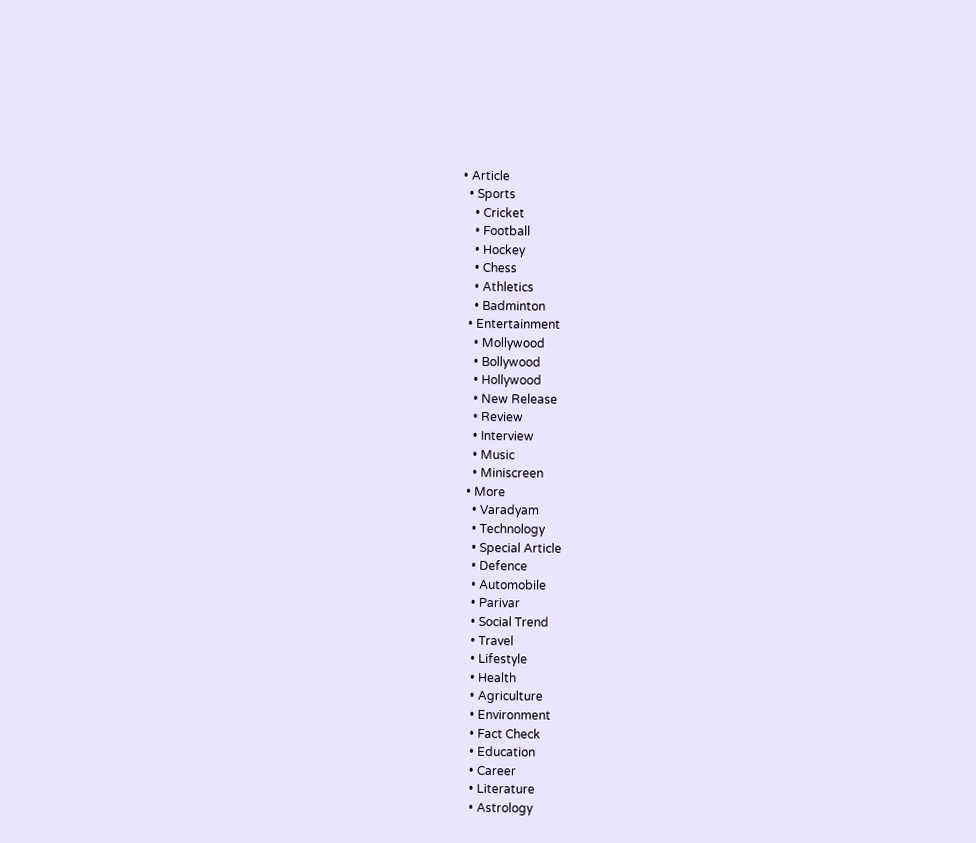• Article
  • Sports
    • Cricket
    • Football
    • Hockey
    • Chess
    • Athletics
    • Badminton
  • Entertainment
    • Mollywood
    • Bollywood
    • Hollywood
    • New Release
    • Review
    • Interview
    • Music
    • Miniscreen
  • More
    • Varadyam
    • Technology
    • Special Article
    • Defence
    • Automobile
    • Parivar
    • Social Trend
    • Travel
    • Lifestyle
    • Health
    • Agriculture
    • Environment
    • Fact Check
    • Education
    • Career
    • Literature
    • Astrology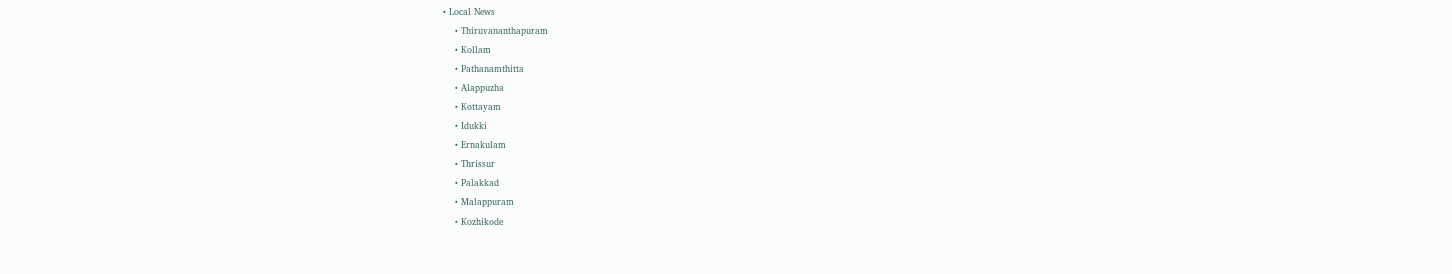• Local News
    • Thiruvananthapuram
    • Kollam
    • Pathanamthitta
    • Alappuzha
    • Kottayam
    • Idukki
    • Ernakulam
    • Thrissur
    • Palakkad
    • Malappuram
    • Kozhikode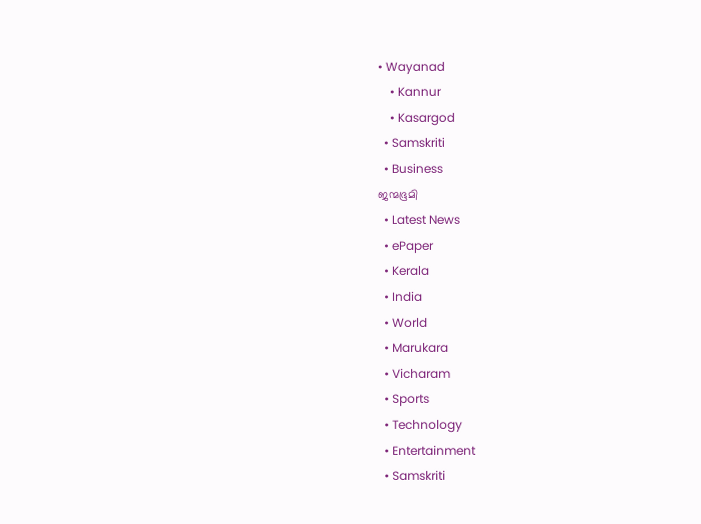• Wayanad
    • Kannur
    • Kasargod
  • Samskriti
  • Business
ജന്മഭൂമി
  • Latest News
  • ePaper
  • Kerala
  • India
  • World
  • Marukara
  • Vicharam
  • Sports
  • Technology
  • Entertainment
  • Samskriti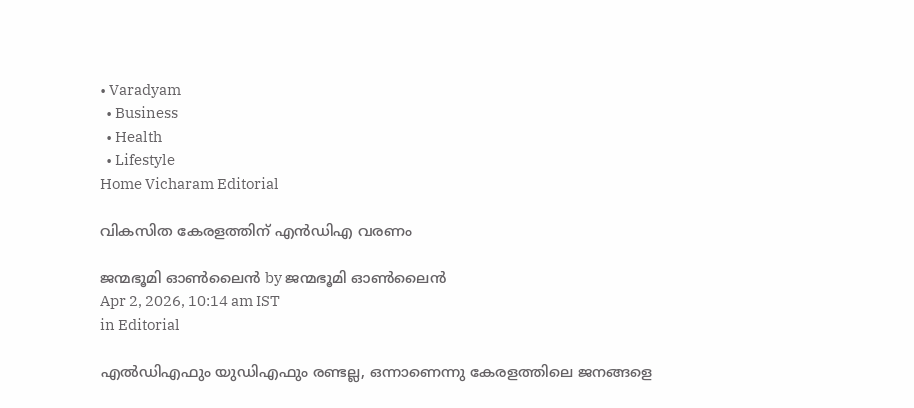• Varadyam
  • Business
  • Health
  • Lifestyle
Home Vicharam Editorial

വികസിത കേരളത്തിന് എന്‍ഡിഎ വരണം

ജന്മഭൂമി ഓണ്‍ലൈന്‍ by ജന്മഭൂമി ഓണ്‍ലൈന്‍
Apr 2, 2026, 10:14 am IST
in Editorial

എല്‍ഡിഎഫും യുഡിഎഫും രണ്ടല്ല, ഒന്നാണെന്നു കേരളത്തിലെ ജനങ്ങളെ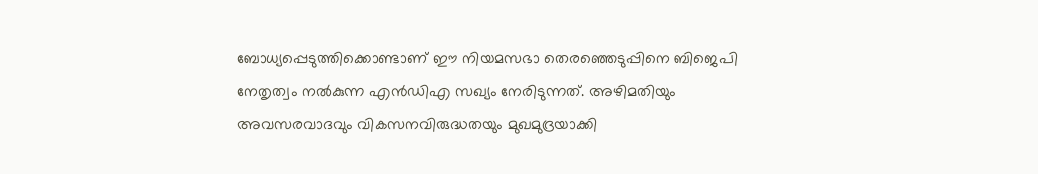ബോധ്യപ്പെടുത്തിക്കൊണ്ടാണ് ഈ നിയമസഭാ തെരഞ്ഞെടുപ്പിനെ ബിജെപി നേതൃത്വം നല്‍കുന്ന എന്‍ഡിഎ സഖ്യം നേരിടുന്നത്. അഴിമതിയും അവസരവാദവും വികസനവിരുദ്ധതയും മുഖമുദ്രയാക്കി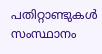പതിറ്റാണ്ടുകള്‍ സംസ്ഥാനം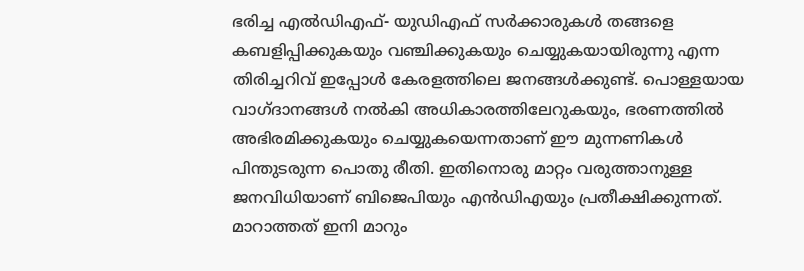ഭരിച്ച എല്‍ഡിഎഫ്- യുഡിഎഫ് സര്‍ക്കാരുകള്‍ തങ്ങളെ കബളിപ്പിക്കുകയും വഞ്ചിക്കുകയും ചെയ്യുകയായിരുന്നു എന്ന തിരിച്ചറിവ് ഇപ്പോള്‍ കേരളത്തിലെ ജനങ്ങള്‍ക്കുണ്ട്. പൊള്ളയായ വാഗ്ദാനങ്ങള്‍ നല്‍കി അധികാരത്തിലേറുകയും, ഭരണത്തില്‍ അഭിരമിക്കുകയും ചെയ്യുകയെന്നതാണ് ഈ മുന്നണികള്‍ പിന്തുടരുന്ന പൊതു രീതി. ഇതിനൊരു മാറ്റം വരുത്താനുള്ള ജനവിധിയാണ് ബിജെപിയും എന്‍ഡിഎയും പ്രതീക്ഷിക്കുന്നത്. മാറാത്തത് ഇനി മാറും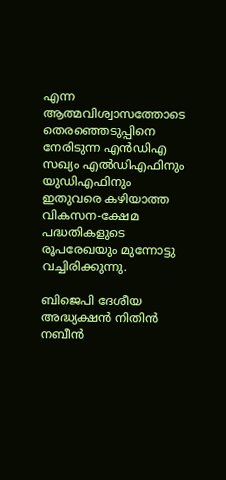എന്ന ആത്മവിശ്വാസത്തോടെ തെരഞ്ഞെടുപ്പിനെ നേരിടുന്ന എന്‍ഡിഎ സഖ്യം എല്‍ഡിഎഫിനും യുഡിഎഫിനും ഇതുവരെ കഴിയാത്ത വികസന-ക്ഷേമ പദ്ധതികളുടെ രൂപരേഖയും മുന്നോട്ടു വച്ചിരിക്കുന്നു.

ബിജെപി ദേശീയ അദ്ധ്യക്ഷന്‍ നിതിന്‍ നബീന്‍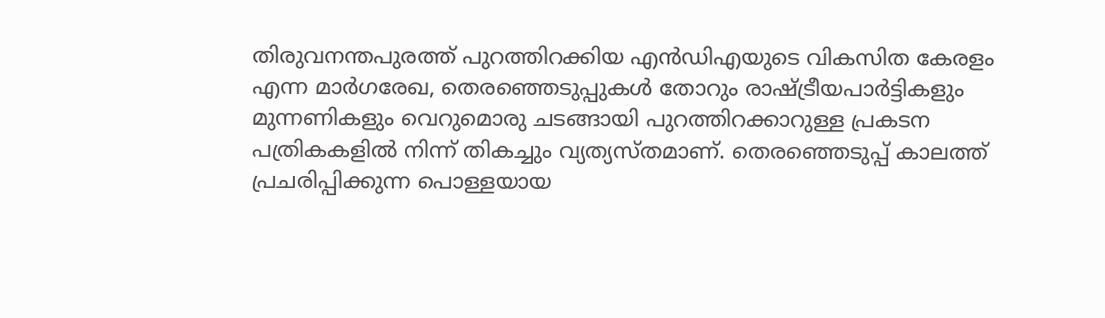തിരുവനന്തപുരത്ത് പുറത്തിറക്കിയ എന്‍ഡിഎയുടെ വികസിത കേരളം എന്ന മാര്‍ഗരേഖ, തെരഞ്ഞെടുപ്പുകള്‍ തോറും രാഷ്‌ട്രീയപാര്‍ട്ടികളും മുന്നണികളും വെറുമൊരു ചടങ്ങായി പുറത്തിറക്കാറുള്ള പ്രകടന പത്രികകളില്‍ നിന്ന് തികച്ചും വ്യത്യസ്തമാണ്. തെരഞ്ഞെടുപ്പ് കാലത്ത് പ്രചരിപ്പിക്കുന്ന പൊള്ളയായ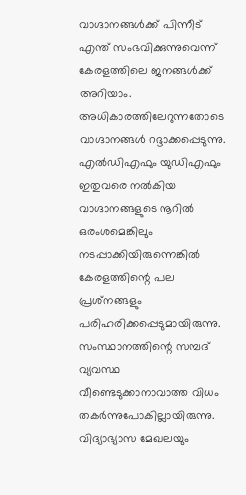വാഗ്ദാനങ്ങള്‍ക്ക് പിന്നീട് എന്ത് സംഭവിക്കുന്നുവെന്ന് കേരളത്തിലെ ജനങ്ങള്‍ക്ക് അറിയാം. അധികാരത്തിലേറുന്നതോടെ വാഗ്ദാനങ്ങള്‍ റദ്ദാക്കപ്പെടുന്നു. എല്‍ഡിഎഫും യുഡിഎഫും ഇതുവരെ നല്‍കിയ വാഗ്ദാനങ്ങളുടെ നൂറില്‍ ഒരംശമെങ്കിലും നടപ്പാക്കിയിരുന്നെങ്കില്‍ കേരളത്തിന്റെ പല പ്രശ്‌നങ്ങളും പരിഹരിക്കപ്പെടുമായിരുന്നു. സംസ്ഥാനത്തിന്റെ സമ്പദ് വ്യവസ്ഥ വീണ്ടെടുക്കാനാവാത്ത വിധം തകര്‍ന്നുപോകില്ലായിരുന്നു. വിദ്യാഭ്യാസ മേഖലയും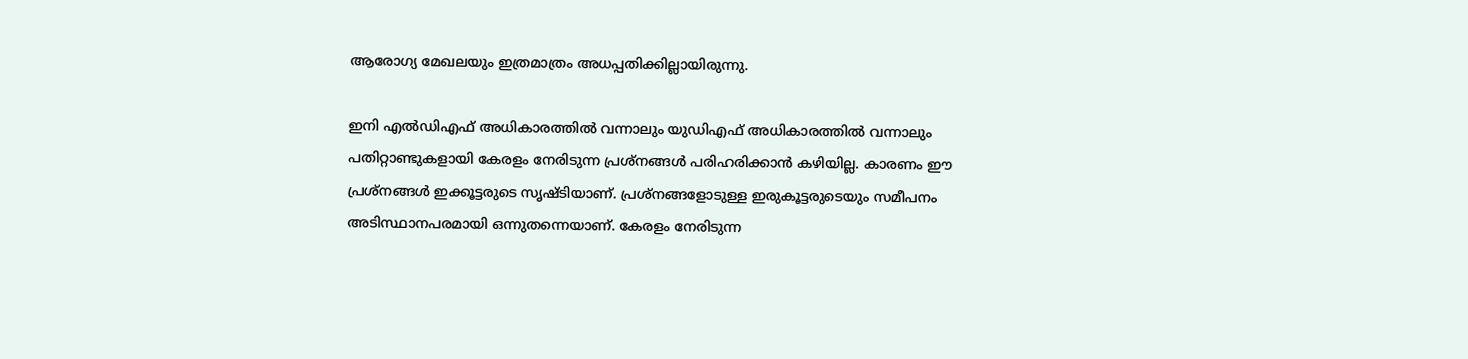ആരോഗ്യ മേഖലയും ഇത്രമാത്രം അധപ്പതിക്കില്ലായിരുന്നു.

ഇനി എല്‍ഡിഎഫ് അധികാരത്തില്‍ വന്നാലും യുഡിഎഫ് അധികാരത്തില്‍ വന്നാലും പതിറ്റാണ്ടുകളായി കേരളം നേരിടുന്ന പ്രശ്‌നങ്ങള്‍ പരിഹരിക്കാന്‍ കഴിയില്ല. കാരണം ഈ പ്രശ്‌നങ്ങള്‍ ഇക്കൂട്ടരുടെ സൃഷ്ടിയാണ്. പ്രശ്‌നങ്ങളോടുള്ള ഇരുകൂട്ടരുടെയും സമീപനം അടിസ്ഥാനപരമായി ഒന്നുതന്നെയാണ്. കേരളം നേരിടുന്ന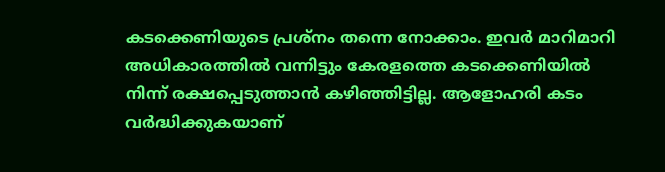കടക്കെണിയുടെ പ്രശ്‌നം തന്നെ നോക്കാം. ഇവര്‍ മാറിമാറി അധികാരത്തില്‍ വന്നിട്ടും കേരളത്തെ കടക്കെണിയില്‍ നിന്ന് രക്ഷപ്പെടുത്താന്‍ കഴിഞ്ഞിട്ടില്ല. ആളോഹരി കടം വര്‍ദ്ധിക്കുകയാണ്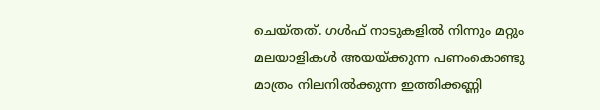ചെയ്തത്. ഗള്‍ഫ് നാടുകളില്‍ നിന്നും മറ്റും മലയാളികള്‍ അയയ്‌ക്കുന്ന പണംകൊണ്ടു മാത്രം നിലനില്‍ക്കുന്ന ഇത്തിക്കണ്ണി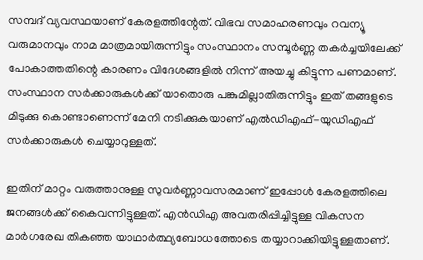സമ്പദ് വ്യവസ്ഥയാണ് കേരളത്തിന്റേത്. വിഭവ സമാഹരണവും റവന്യൂ വരുമാനവും നാമ മാത്രമായിരുന്നിട്ടും സംസ്ഥാനം സമ്പൂര്‍ണ്ണ തകര്‍ച്ചയിലേക്ക് പോകാത്തതിന്റെ കാരണം വിദേശങ്ങളില്‍ നിന്ന് അയച്ചു കിട്ടുന്ന പണമാണ്. സംസ്ഥാന സര്‍ക്കാരുകള്‍ക്ക് യാതൊരു പങ്കുമില്ലാതിരുന്നിട്ടും ഇത് തങ്ങളുടെ മിടുക്കു കൊണ്ടാണെന്ന് മേനി നടിക്കുകയാണ് എല്‍ഡിഎഫ്-യുഡിഎഫ് സര്‍ക്കാരുകള്‍ ചെയ്യാറുള്ളത്.

ഇതിന് മാറ്റം വരുത്താനുള്ള സുവര്‍ണ്ണാവസരമാണ് ഇപ്പോള്‍ കേരളത്തിലെ ജനങ്ങള്‍ക്ക് കൈവന്നിട്ടുള്ളത്. എന്‍ഡിഎ അവതരിപ്പിച്ചിട്ടുള്ള വികസന മാര്‍ഗരേഖ തികഞ്ഞ യാഥാര്‍ത്ഥ്യബോധത്തോടെ തയ്യാറാക്കിയിട്ടുള്ളതാണ്.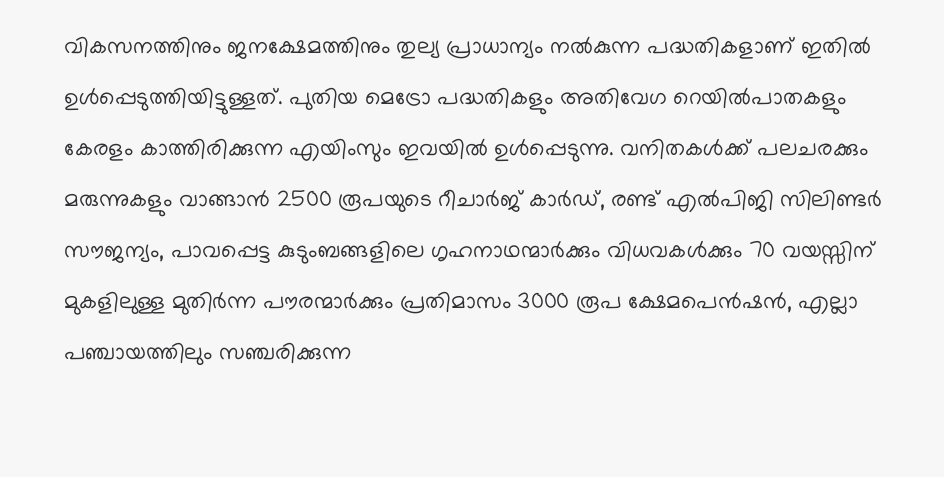വികസനത്തിനും ജനക്ഷേമത്തിനും തുല്യ പ്രാധാന്യം നല്‍കുന്ന പദ്ധതികളാണ് ഇതില്‍ ഉള്‍പ്പെടുത്തിയിട്ടുള്ളത്. പുതിയ മെട്രോ പദ്ധതികളും അതിവേഗ റെയില്‍പാതകളും കേരളം കാത്തിരിക്കുന്ന എയിംസും ഇവയില്‍ ഉള്‍പ്പെടുന്നു. വനിതകള്‍ക്ക് പലചരക്കും മരുന്നുകളും വാങ്ങാന്‍ 2500 രൂപയുടെ റീചാര്‍ജ് കാര്‍ഡ്, രണ്ട് എല്‍പിജി സിലിണ്ടര്‍ സൗജന്യം, പാവപ്പെട്ട കുടുംബങ്ങളിലെ ഗൃഹനാഥന്മാര്‍ക്കും വിധവകള്‍ക്കും 70 വയസ്സിന് മുകളിലുള്ള മുതിര്‍ന്ന പൗരന്മാര്‍ക്കും പ്രതിമാസം 3000 രൂപ ക്ഷേമപെന്‍ഷന്‍, എല്ലാ പഞ്ചായത്തിലും സഞ്ചരിക്കുന്ന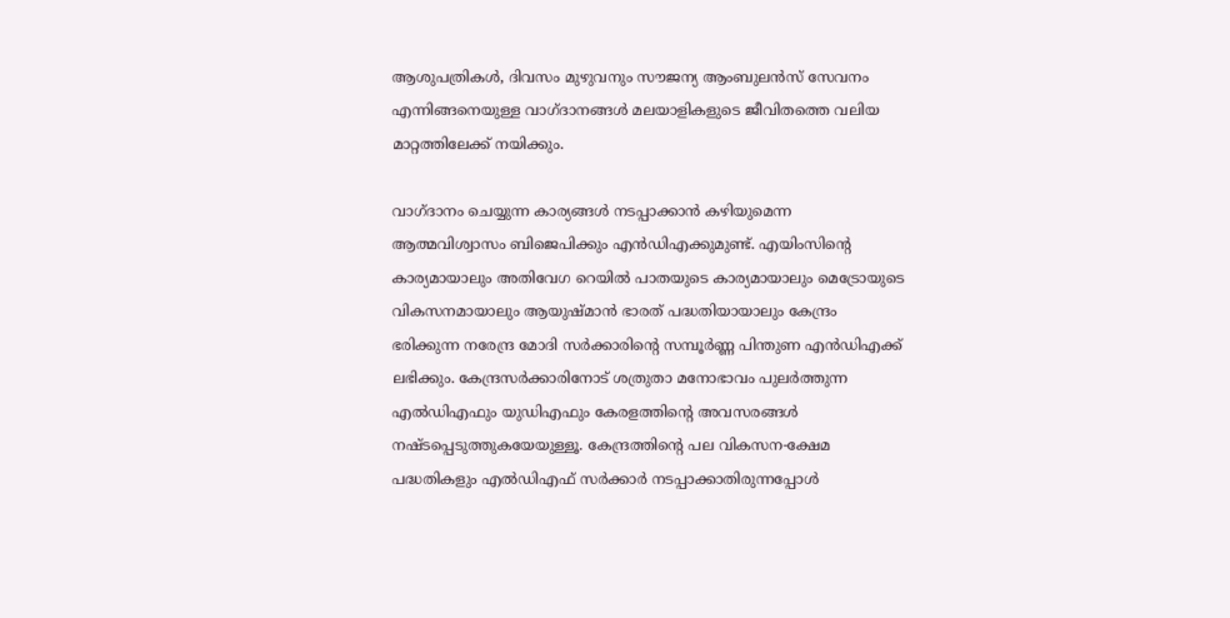ആശുപത്രികള്‍, ദിവസം മുഴുവനും സൗജന്യ ആംബുലന്‍സ് സേവനം എന്നിങ്ങനെയുള്ള വാഗ്ദാനങ്ങള്‍ മലയാളികളുടെ ജീവിതത്തെ വലിയ മാറ്റത്തിലേക്ക് നയിക്കും.

വാഗ്ദാനം ചെയ്യുന്ന കാര്യങ്ങള്‍ നടപ്പാക്കാന്‍ കഴിയുമെന്ന ആത്മവിശ്വാസം ബിജെപിക്കും എന്‍ഡിഎക്കുമുണ്ട്. എയിംസിന്റെ കാര്യമായാലും അതിവേഗ റെയില്‍ പാതയുടെ കാര്യമായാലും മെട്രോയുടെ വികസനമായാലും ആയുഷ്മാന്‍ ഭാരത് പദ്ധതിയായാലും കേന്ദ്രം ഭരിക്കുന്ന നരേന്ദ്ര മോദി സര്‍ക്കാരിന്റെ സമ്പൂര്‍ണ്ണ പിന്തുണ എന്‍ഡിഎക്ക് ലഭിക്കും. കേന്ദ്രസര്‍ക്കാരിനോട് ശത്രുതാ മനോഭാവം പുലര്‍ത്തുന്ന എല്‍ഡിഎഫും യുഡിഎഫും കേരളത്തിന്റെ അവസരങ്ങള്‍ നഷ്ടപ്പെടുത്തുകയേയുള്ളൂ. കേന്ദ്രത്തിന്റെ പല വികസന-ക്ഷേമ പദ്ധതികളും എല്‍ഡിഎഫ് സര്‍ക്കാര്‍ നടപ്പാക്കാതിരുന്നപ്പോള്‍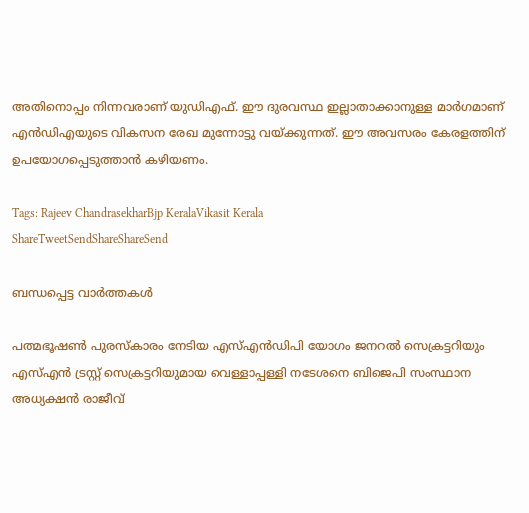അതിനൊപ്പം നിന്നവരാണ് യുഡിഎഫ്. ഈ ദുരവസ്ഥ ഇല്ലാതാക്കാനുള്ള മാര്‍ഗമാണ് എന്‍ഡിഎയുടെ വികസന രേഖ മുന്നോട്ടു വയ്‌ക്കുന്നത്. ഈ അവസരം കേരളത്തിന് ഉപയോഗപ്പെടുത്താന്‍ കഴിയണം.

Tags: Rajeev ChandrasekharBjp KeralaVikasit Kerala
ShareTweetSendShareShareSend

ബന്ധപ്പെട്ട വാര്‍ത്തകള്‍

പത്മഭൂഷണ്‍ പുരസ്‌കാരം നേടിയ എസ്എന്‍ഡിപി യോഗം ജനറല്‍ സെക്രട്ടറിയും എസ്എന്‍ ട്രസ്റ്റ് സെക്രട്ടറിയുമായ വെള്ളാപ്പള്ളി നടേശനെ ബിജെപി സംസ്ഥാന അധ്യക്ഷന്‍ രാജീവ്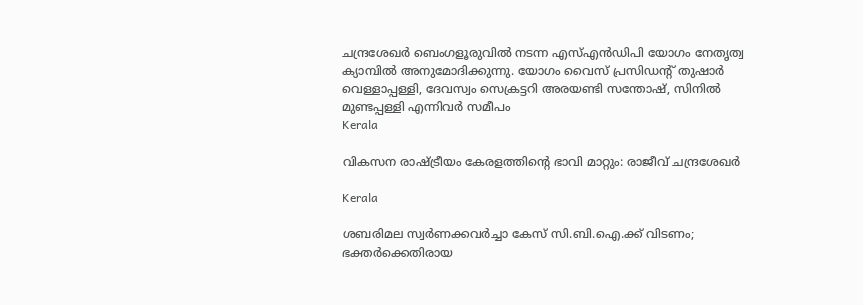ചന്ദ്രശേഖര്‍ ബെംഗളൂരുവില്‍ നടന്ന എസ്എന്‍ഡിപി യോഗം നേതൃത്വ ക്യാമ്പില്‍ അനുമോദിക്കുന്നു. യോഗം വൈസ് പ്രസിഡന്റ് തുഷാര്‍ വെള്ളാപ്പള്ളി, ദേവസ്വം സെക്രട്ടറി അരയണ്ടി സന്തോഷ്, സിനില്‍ മുണ്ടപ്പള്ളി എന്നിവര്‍ സമീപം
Kerala

വികസന രാഷ്‌ട്രീയം കേരളത്തിന്റെ ഭാവി മാറ്റും: രാജീവ് ചന്ദ്രശേഖര്‍

Kerala

ശബരിമല സ്വർണക്കവർച്ചാ കേസ് സി.ബി.ഐ.ക്ക് വിടണം; ഭക്തർക്കെതിരായ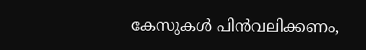കേസുകൾ പിൻവലിക്കണം,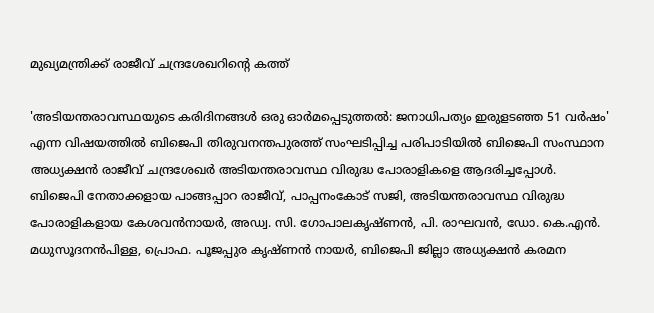മുഖ്യമന്ത്രിക്ക് രാജീവ് ചന്ദ്രശേഖറിന്റെ കത്ത്

'അടിയന്തരാവസ്ഥയുടെ കരിദിനങ്ങള്‍ ഒരു ഓര്‍മപ്പെടുത്തല്‍: ജനാധിപത്യം ഇരുളടഞ്ഞ 51 വര്‍ഷം' എന്ന വിഷയത്തില്‍ ബിജെപി തിരുവനന്തപുരത്ത് സംഘടിപ്പിച്ച പരിപാടിയില്‍ ബിജെപി സംസ്ഥാന അധ്യക്ഷന്‍ രാജീവ് ചന്ദ്രശേഖര്‍ അടിയന്തരാവസ്ഥ വിരുദ്ധ പോരാളികളെ ആദരിച്ചപ്പോള്‍. ബിജെപി നേതാക്കളായ പാങ്ങപ്പാറ രാജീവ്, പാപ്പനംകോട് സജി, അടിയന്തരാവസ്ഥ വിരുദ്ധ പോരാളികളായ കേശവന്‍നായര്‍, അഡ്വ. സി. ഗോപാലകൃഷ്ണന്‍, പി. രാഘവന്‍, ഡോ. കെ.എന്‍. മധുസൂദനന്‍പിള്ള, പ്രൊഫ. പൂജപ്പുര കൃഷ്ണന്‍ നായര്‍, ബിജെപി ജില്ലാ അധ്യക്ഷന്‍ കരമന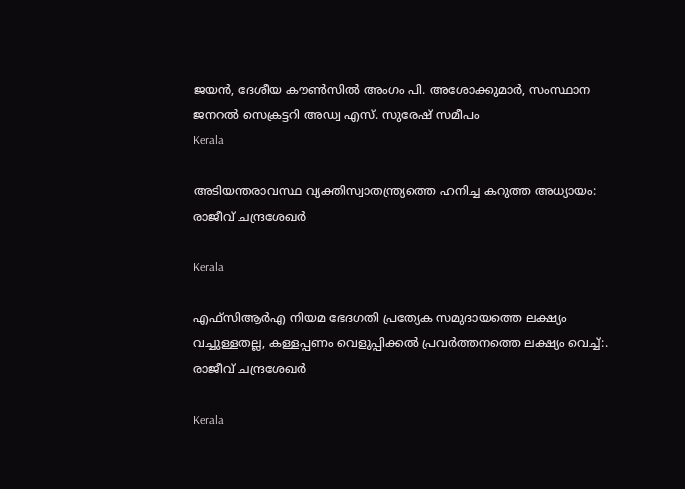ജയന്‍, ദേശീയ കൗണ്‍സില്‍ അംഗം പി. അശോക്കുമാര്‍, സംസ്ഥാന ജനറല്‍ സെക്രട്ടറി അഡ്വ എസ്. സുരേഷ് സമീപം
Kerala

അടിയന്തരാവസ്ഥ വ്യക്തിസ്വാതന്ത്ര്യത്തെ ഹനിച്ച കറുത്ത അധ്യായം: രാജീവ് ചന്ദ്രശേഖര്‍

Kerala

എഫ്‌സി‌ആർ‌എ നിയമ ഭേദഗതി പ്രത്യേക സമുദായത്തെ ലക്ഷ്യം വച്ചുള്ളതല്ല, കള്ളപ്പണം വെളുപ്പിക്കല്‍ പ്രവര്‍ത്തനത്തെ ലക്ഷ്യം വെച്ച്:. രാജീവ് ചന്ദ്രശേഖര്‍

Kerala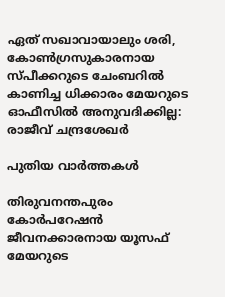ഏത് സഖാവായാലും ശരി, കോൺഗ്രസുകാരനായ സ്പീക്കറുടെ ചേംബറിൽ കാണിച്ച ധിക്കാരം മേയറുടെ ഓഫീസിൽ അനുവദിക്കില്ല: രാജീവ് ചന്ദ്രശേഖർ

പുതിയ വാര്‍ത്തകള്‍

തിരുവനന്തപുരം കോര്‍പറേഷന്‍ ജീവനക്കാരനായ യൂസഫ് മേയറുടെ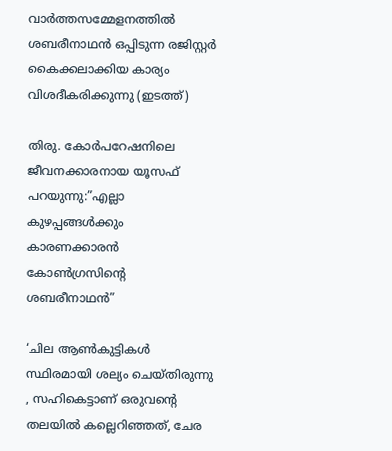വാര്‍ത്തസമ്മേളനത്തില്‍ ശബരീനാഥന്‍ ഒപ്പിടുന്ന രജിസ്റ്റര്‍ കൈക്കലാക്കിയ കാര്യം വിശദീകരിക്കുന്നു (ഇടത്ത്)

തിരു. കോര്‍പറേഷനിലെ ജീവനക്കാരനായ യൂസഫ് പറയുന്നു:”എല്ലാ കുഴപ്പങ്ങള്‍ക്കും കാരണക്കാരന്‍ കോണ്‍ഗ്രസിന്റെ ശബരീനാഥന്‍”

‘ചില ആണ്‍കുട്ടികള്‍ സ്ഥിരമായി ശല്യം ചെയ്തിരുന്നു , സഹികെട്ടാണ് ഒരുവന്റെ തലയിൽ കല്ലെറിഞ്ഞത്, ചേര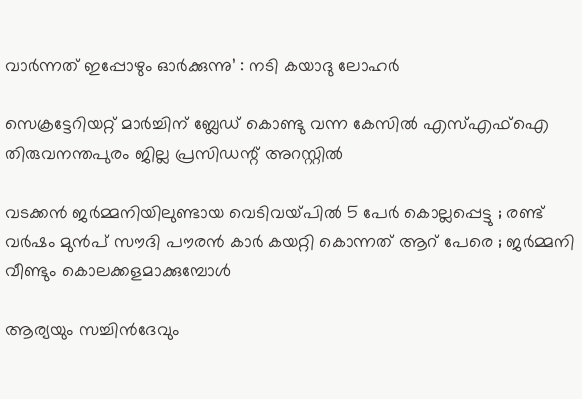വാർന്നത് ഇപ്പോഴും ഓർക്കുന്നു’ : നടി കയാദു ലോഹര്‍

സെക്രട്ടേറിയറ്റ് മാര്‍ച്ചിന് ബ്ലേഡ് കൊണ്ടു വന്ന കേസില്‍ എസ്എഫ്‌ഐ തിരുവനന്തപുരം ജില്ല പ്രസിഡന്റ് അറസ്റ്റില്‍

വടക്കൻ ജർമ്മനിയിലുണ്ടായ വെടിവയ്‌പിൽ 5 പേർ കൊല്ലപ്പെട്ടു ; രണ്ട് വർഷം മുൻപ് സൗദി പൗരൻ കാർ കയറ്റി കൊന്നത് ആറ് പേരെ ; ജർമ്മനി വീണ്ടും കൊലക്കളമാക്കുമ്പോൾ

ആര്യയും സച്ചിന്‍ദേവും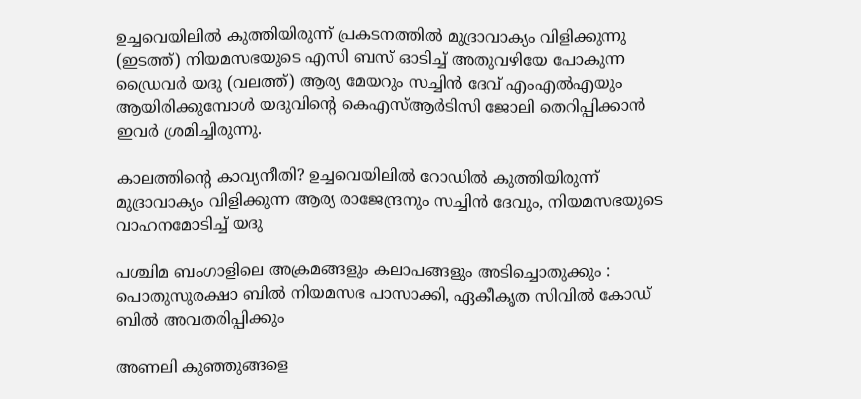ഉച്ചവെയിലില്‍ കുത്തിയിരുന്ന് പ്രകടനത്തില്‍ മുദ്രാവാക്യം വിളിക്കുന്നു (ഇടത്ത്) നിയമസഭയുടെ എസി ബസ് ഓടിച്ച് അതുവഴിയേ പോകുന്ന ഡ്രൈവര്‍ യദു (വലത്ത്) ആര്യ മേയറും സച്ചിന്‍ ദേവ് എംഎല്‍എയും ആയിരിക്കുമ്പോള്‍ യദുവിന്‍റെ കെഎസ്ആര്‍ടിസി ജോലി തെറിപ്പിക്കാന്‍ ഇവര്‍ ശ്രമിച്ചിരുന്നു.

കാലത്തിന്റെ കാവ്യനീതി? ഉച്ചവെയിലില്‍ റോഡില്‍ കുത്തിയിരുന്ന് മുദ്രാവാക്യം വിളിക്കുന്ന ആര്യ രാജേന്ദ്രനും സച്ചിന്‍ ദേവും, നിയമസഭയുടെ വാഹനമോടിച്ച് യദു

പശ്ചിമ ബംഗാളിലെ അക്രമങ്ങളും കലാപങ്ങളും അടിച്ചൊതുക്കും : പൊതുസുരക്ഷാ ബിൽ നിയമസഭ പാസാക്കി, ഏകീകൃത സിവിൽ കോഡ് ബിൽ അവതരിപ്പിക്കും

അണലി കുഞ്ഞുങ്ങളെ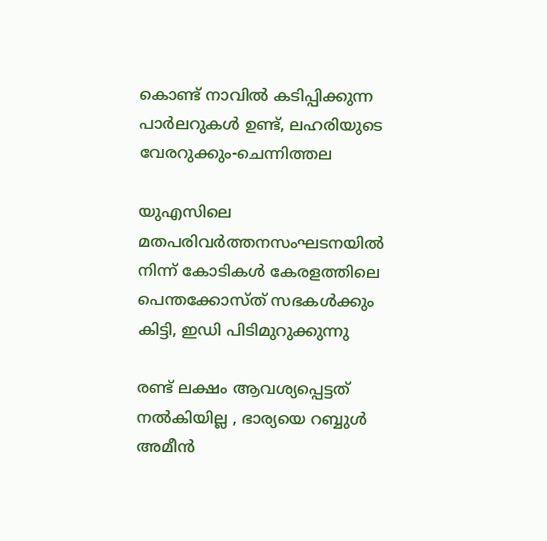കൊണ്ട് നാവില്‍ കടിപ്പിക്കുന്ന പാര്‍ലറുകള്‍ ഉണ്ട്, ലഹരിയുടെ വേരറുക്കും-ചെന്നിത്തല

യുഎസിലെ മതപരിവര്‍ത്തനസംഘടനയില്‍ നിന്ന് കോടികള്‍ കേരളത്തിലെ പെന്തക്കോസ്ത് സഭകള്‍ക്കും കിട്ടി, ഇഡി പിടിമുറുക്കുന്നു

രണ്ട് ലക്ഷം ആവശ്യപ്പെട്ടത് നൽകിയില്ല , ഭാര്യയെ റബ്ബുൾ അമീൻ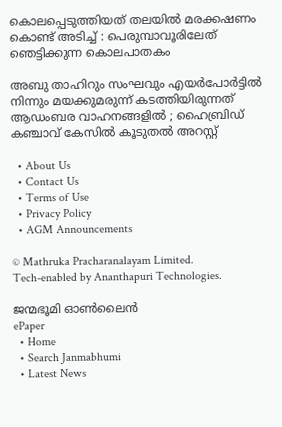കൊലപ്പെടുത്തിയത് തലയിൽ മരക്കഷണം കൊണ്ട് അടിച്ച് : പെരുമ്പാവൂരിലേത് ഞെട്ടിക്കുന്ന കൊലപാതകം

അബു താഹിറും സംഘവും എയർപോർട്ടിൽ നിന്നും മയക്കുമരുന്ന് കടത്തിയിരുന്നത് ആഡംബര വാഹനങ്ങളിൽ ; ഹൈബ്രിഡ് കഞ്ചാവ് കേസിൽ കൂടുതൽ അറസ്റ്റ്

  • About Us
  • Contact Us
  • Terms of Use
  • Privacy Policy
  • AGM Announcements

© Mathruka Pracharanalayam Limited.
Tech-enabled by Ananthapuri Technologies.

ജന്മഭൂമി ഓണ്‍ലൈന്‍
ePaper
  • Home
  • Search Janmabhumi
  • Latest News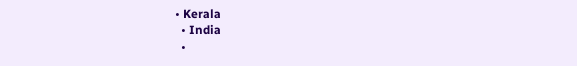• Kerala
  • India
  •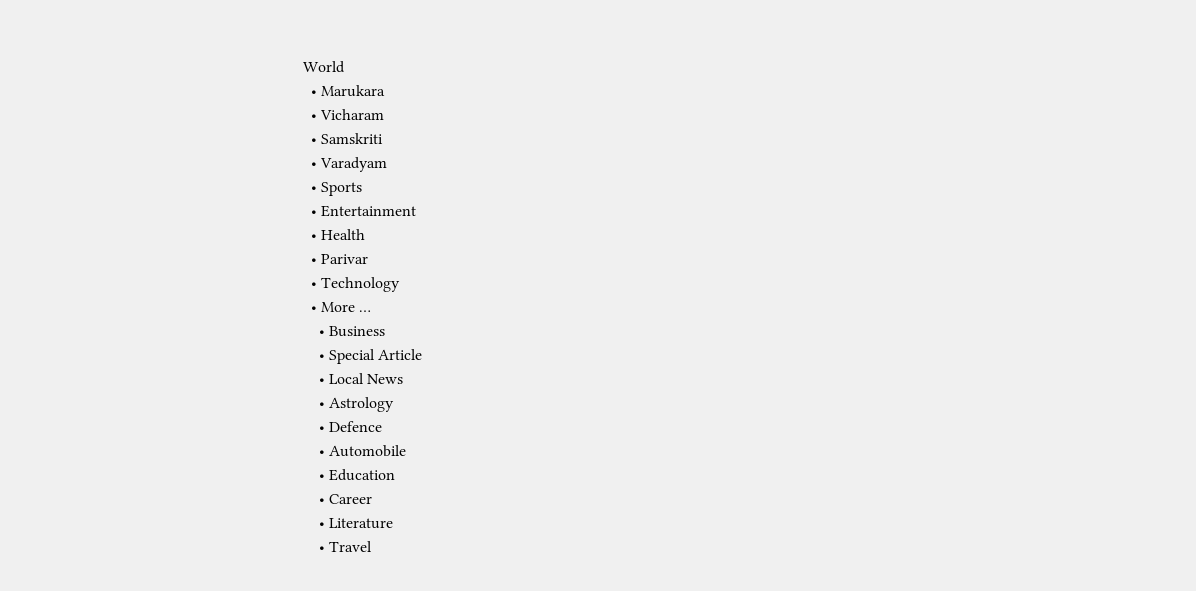World
  • Marukara
  • Vicharam
  • Samskriti
  • Varadyam
  • Sports
  • Entertainment
  • Health
  • Parivar
  • Technology
  • More …
    • Business
    • Special Article
    • Local News
    • Astrology
    • Defence
    • Automobile
    • Education
    • Career
    • Literature
    • Travel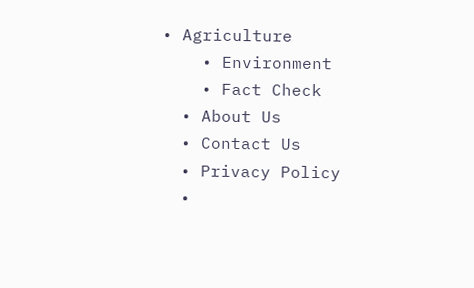• Agriculture
    • Environment
    • Fact Check
  • About Us
  • Contact Us
  • Privacy Policy
  •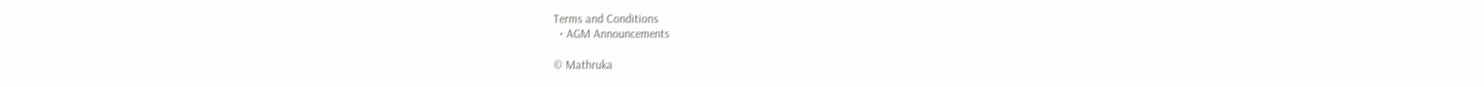Terms and Conditions
  • AGM Announcements

© Mathruka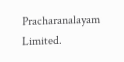Pracharanalayam Limited.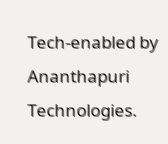Tech-enabled by Ananthapuri Technologies.